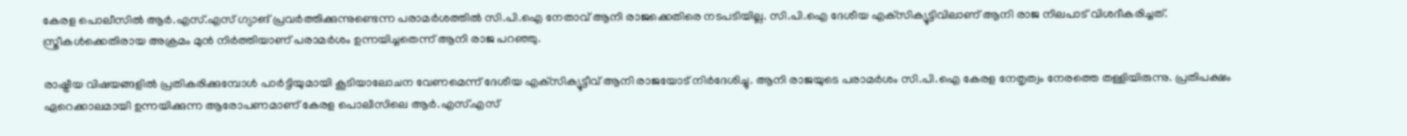കേരള പൊലീസില്‍ ആര്‍.എസ്.എസ് ഗ്യാങ് പ്രവര്‍ത്തിക്കുന്നുണ്ടെന്ന പരാമര്‍ശത്തില്‍ സി.പി.ഐ നേതാവ് ആനി രാജക്കെതിരെ നടപടിയില്ല. സി.പി.ഐ ദേശീയ എക്‌സിക്യൂട്ടിവിലാണ് ആനി രാജ നിലപാട് വിശദീകരിച്ചത്. സ്ത്രീകള്‍ക്കെതിരായ അക്രമം മുന്‍ നിര്‍ത്തിയാണ് പരാമർശം ഉന്നയിച്ചതെന്ന് ആനി രാജ പറഞ്ഞു.

രാഷ്ട്രീയ വിഷയങ്ങളില്‍ പ്രതികരിക്കുമ്പോള്‍ പാര്‍ട്ടിയുമായി കൂടിയാലോചന വേണമെന്ന് ദേശീയ എക്‌സിക്യൂട്ടീവ് ആനി രാജയോട് നിര്‍ദേശിച്ചു. ആനി രാജയുടെ പരാമര്‍ശം സി.പി.ഐ കേരള നേതൃത്വം നേരത്തെ തള്ളിയിരുന്നു. പ്രതിപക്ഷം ഏറെക്കാലമായി ഉന്നയിക്കുന്ന ആരോപണമാണ് കേരള പൊലീസിലെ ആര്‍.എസ്.എസ്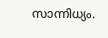സാന്നിധ്യം.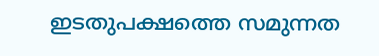ഇടതുപക്ഷത്തെ സമുന്നത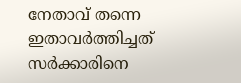നേതാവ് തന്നെ ഇതാവര്‍ത്തിച്ചത് സര്‍ക്കാരിനെ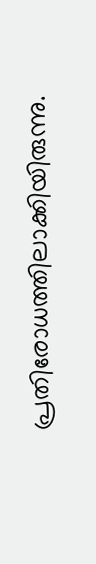പ്രതിരോധത്തിലാക്കിയിരുന്നു.